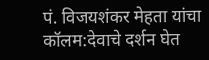पं. विजयशंकर मेहता यांचा कॉलम:देवाचे दर्शन घेत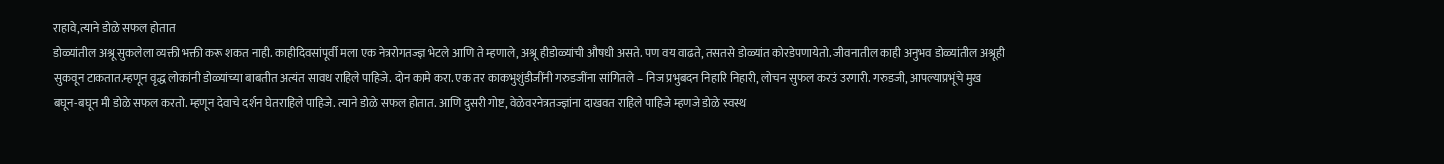राहावे,त्याने डोळे सफल होतात
डोळ्यांतील अश्रू सुकलेला व्यक्ती भक्ती करू शकत नाही. काहीदिवसांपूर्वी मला एक नेत्ररोगतज्ज्ञ भेटले आणि ते म्हणाले, अश्रू हीडोळ्यांची औषधी असते. पण वय वाढते, तसतसे डोळ्यांत कोरडेपणायेतो. जीवनातील काही अनुभव डोळ्यांतील अश्रूही सुकवून टाकतात.म्हणून वृद्ध लोकांनी डोळ्यांच्या बाबतीत अत्यंत सावध राहिले पाहिजे. दोन कामे करा. एक तर काकभुशुंडीजींनी गरुडजींना सांगितले – निज प्रभुबदन निहारि निहारी, लोचन सुफल करउं उरगारी. गरुडजी, आपल्याप्रभूंचे मुख बघून-बघून मी डोळे सफल करतो. म्हणून देवाचे दर्शन घेतराहिले पाहिजे. त्याने डोळे सफल होतात. आणि दुसरी गोष्ट, वेळेवरनेत्रतज्ज्ञांना दाखवत राहिले पाहिजे म्हणजे डोळे स्वस्थ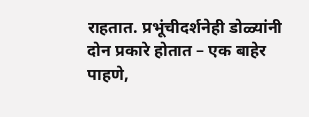राहतात. प्रभूंचीदर्शनेही डोळ्यांनी दोन प्रकारे होतात – एक बाहेर पाहणे,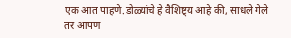एक आत पाहणे.डोळ्यांचे हे वैशिष्ट्य आहे की, साधले गेले तर आपण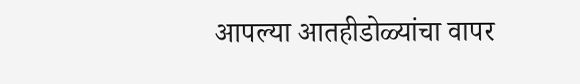आपल्या आतहीडोळ्यांचा वापर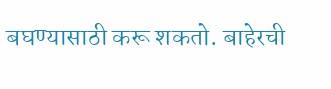बघण्यासाठी करू शकतो. बाहेरची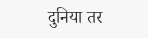दुनिया तर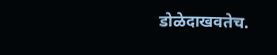डोळेदाखवतेच.